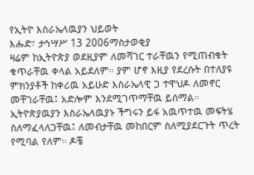የኢትዮ እስራኤላዉያን ህይወት
እሑድ፣ ታኅሣሥ 13 2006ማስታወቂያ
ዛሬም ከኢትዮጵያ ወደዚያም ለመሻገር ተራቸዉን የሚጠብቁት ቁጥራቸዉ ቀላል አይደለም። ያም ሆኖ እዚያ የደረሱት በተለያዩ ምክንያቶች ከቀሪዉ አይሁድ እስራኤላዊ ጋ ተዋህዶ ለመኖር መቸገራቸዉ፤ አድሎም እንደሚገጥማቸዉ ይሰማል። ኢትዮጵያዉያን እስራኤላዉያኑ ችግሩን ይፋ አዉጥተዉ መፍትሄ ስለማፈላለጋቸዉ፤ ለመብታቸዉ መከበርም ስለሚያደርጉት ጥረት የሚባል የለም። ዶቼ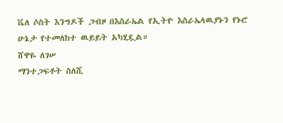ቬለ ሶስት እንግዶች ጋብዞ በእስራኤል የኢትዮ እስራኤላዉያኑን የኑሮ ሁኔታ የተመለከተ ዉይይት አካሂዷል።
ሸዋዬ ለገሠ
ማንተጋፍቶት ስለሺ